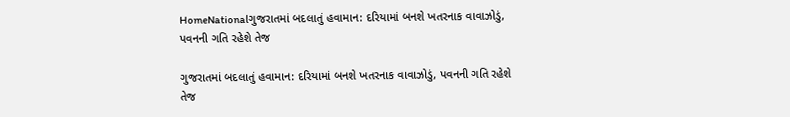HomeNationalગુજરાતમાં બદલાતું હવામાન: દરિયામાં બનશે ખતરનાક વાવાઝોડું, પવનની ગતિ રહેશે તેજ

ગુજરાતમાં બદલાતું હવામાન: દરિયામાં બનશે ખતરનાક વાવાઝોડું, પવનની ગતિ રહેશે તેજ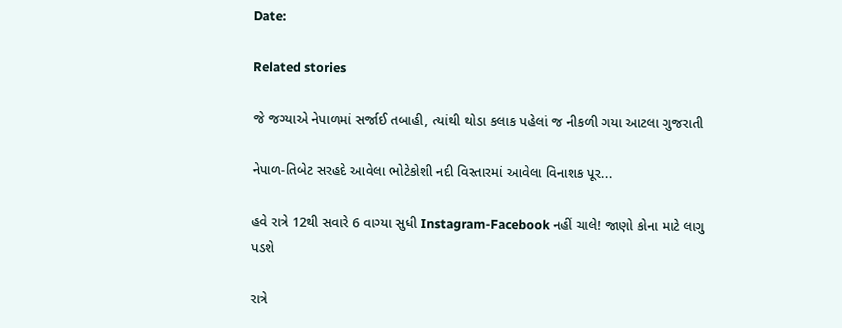Date:

Related stories

જે જગ્યાએ નેપાળમાં સર્જાઈ તબાહી, ત્યાંથી થોડા કલાક પહેલાં જ નીકળી ગયા આટલા ગુજરાતી

નેપાળ-તિબેટ સરહદે આવેલા ભોટેકોશી નદી વિસ્તારમાં આવેલા વિનાશક પૂર...

હવે રાત્રે 12થી સવારે 6 વાગ્યા સુધી Instagram-Facebook નહીં ચાલે! જાણો કોના માટે લાગુ પડશે

રાત્રે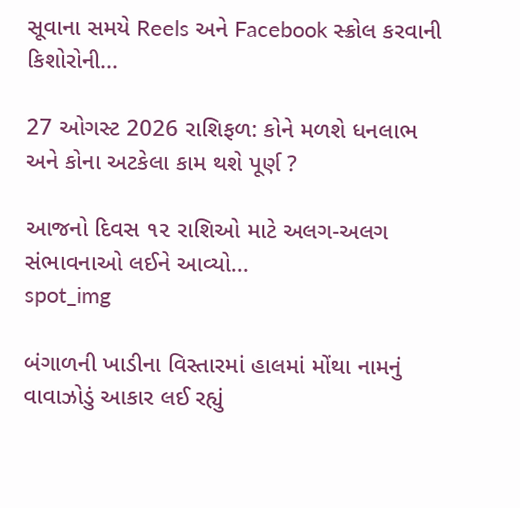સૂવાના સમયે Reels અને Facebook સ્ક્રોલ કરવાની કિશોરોની...

27 ઓગસ્ટ 2026 રાશિફળ: કોને મળશે ધનલાભ અને કોના અટકેલા કામ થશે પૂર્ણ ?

આજનો દિવસ ૧૨ રાશિઓ માટે અલગ-અલગ સંભાવનાઓ લઈને આવ્યો...
spot_img

બંગાળની ખાડીના વિસ્તારમાં હાલમાં મોંથા નામનું વાવાઝોડું આકાર લઈ રહ્યું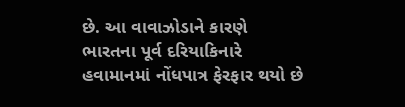છે. આ વાવાઝોડાને કારણે ભારતના પૂર્વ દરિયાકિનારે હવામાનમાં નોંધપાત્ર ફેરફાર થયો છે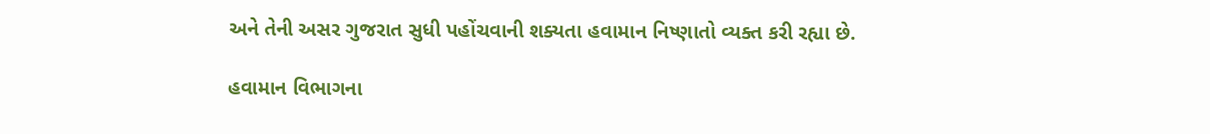અને તેની અસર ગુજરાત સુધી પહોંચવાની શક્યતા હવામાન નિષ્ણાતો વ્યક્ત કરી રહ્યા છે.

હવામાન વિભાગના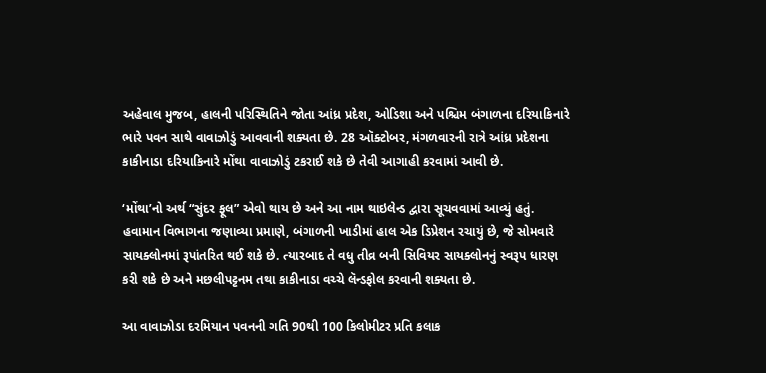અહેવાલ મુજબ, હાલની પરિસ્થિતિને જોતા આંધ્ર પ્રદેશ, ઓડિશા અને પશ્ચિમ બંગાળના દરિયાકિનારે ભારે પવન સાથે વાવાઝોડું આવવાની શક્યતા છે. 28 ઑક્ટોબર, મંગળવારની રાત્રે આંધ્ર પ્રદેશના કાકીનાડા દરિયાકિનારે મોંથા વાવાઝોડું ટકરાઈ શકે છે તેવી આગાહી કરવામાં આવી છે.

‘મોંથા’નો અર્થ “સુંદર ફૂલ” એવો થાય છે અને આ નામ થાઇલેન્ડ દ્વારા સૂચવવામાં આવ્યું હતું. હવામાન વિભાગના જણાવ્યા પ્રમાણે, બંગાળની ખાડીમાં હાલ એક ડિપ્રેશન રચાયું છે, જે સોમવારે સાયક્લોનમાં રૂપાંતરિત થઈ શકે છે. ત્યારબાદ તે વધુ તીવ્ર બની સિવિયર સાયક્લોનનું સ્વરૂપ ધારણ કરી શકે છે અને મછલીપટ્ટનમ તથા કાકીનાડા વચ્ચે લૅન્ડફોલ કરવાની શક્યતા છે.

આ વાવાઝોડા દરમિયાન પવનની ગતિ 90થી 100 કિલોમીટર પ્રતિ કલાક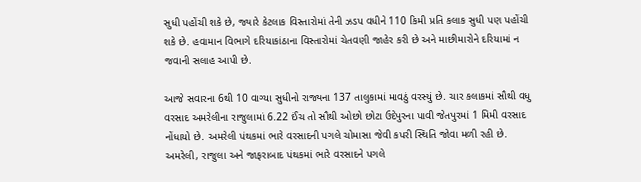સુધી પહોંચી શકે છે, જ્યારે કેટલાક વિસ્તારોમાં તેની ઝડપ વધીને 110 કિમી પ્રતિ કલાક સુધી પણ પહોંચી શકે છે. હવામાન વિભાગે દરિયાકાંઠાના વિસ્તારોમાં ચેતવણી જાહેર કરી છે અને માછીમારોને દરિયામાં ન જવાની સલાહ આપી છે.

આજે સવારના 6થી 10 વાગ્યા સુધીનો રાજ્યના 137 તાલુકામાં માવઠું વરસ્યું છે. ચાર કલાકમાં સૌથી વધુ વરસાદ અમરેલીના રાજુલામાં 6.22 ઈંચ તો સૌથી ઓછો છોટા ઉદેપુરના પાવી જેતપુરમાં 1 મિમી વરસાદ નોંધાયો છે. અમરેલી પંથકમાં ભારે વરસાદની પગલે ચોમાસા જેવી કપરી સ્થિતિ જોવા મળી રહી છે. અમરેલી, રાજુલા અને જાફરાબાદ પંથકમાં ભારે વરસાદને પગલે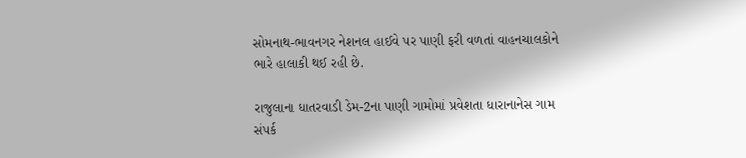સોમનાથ-ભાવનગર નેશનલ હાઈવે પર પાણી ફરી વળતાં વાહનચાલકોને ભારે હાલાકી થઈ રહી છે.

રાજુલાના ધાતરવાડી ડેમ-2ના પાણી ગામોમાં પ્રવેશતા ધારાનાનેસ ગામ સંપર્ક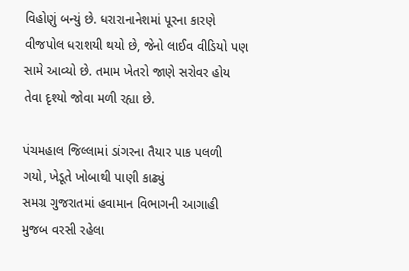વિહોણું બન્યું છે. ધરારાનાનેશમાં પૂરના કારણે વીજપોલ ધરાશયી થયો છે, જેનો લાઈવ વીડિયો પણ સામે આવ્યો છે. તમામ ખેતરો જાણે સરોવર હોય તેવા દૃશ્યો જોવા મળી રહ્યા છે.

પંચમહાલ જિલ્લામાં ડાંગરના તૈયાર પાક પલળી ગયો, ખેડૂતે ખોબાથી પાણી કાઢ્યું
સમગ્ર ગુજરાતમાં હવામાન વિભાગની આગાહી મુજબ વરસી રહેલા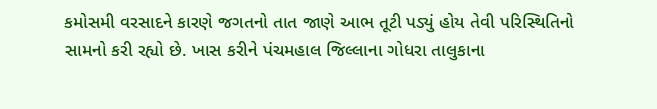કમોસમી વરસાદને કારણે જગતનો તાત જાણે આભ તૂટી પડ્યું હોય તેવી પરિસ્થિતિનો સામનો કરી રહ્યો છે. ખાસ કરીને પંચમહાલ જિલ્લાના ગોધરા તાલુકાના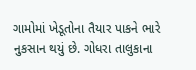ગામોમાં ખેડૂતોના તૈયાર પાકને ભારે નુકસાન થયું છે. ગોધરા તાલુકાના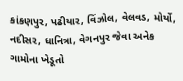કાંકણપુર, પઢીયાર, વિંઝોલ, વેલવડ, મોર્યો, નદીસર, ધાનિત્રા, વેગનપુર જેવા અનેક ગામોના ખેડૂતો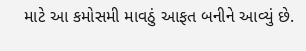માટે આ કમોસમી માવઠું આફત બનીને આવ્યું છે.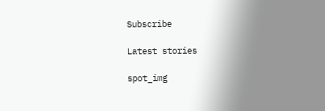Subscribe

Latest stories

spot_img